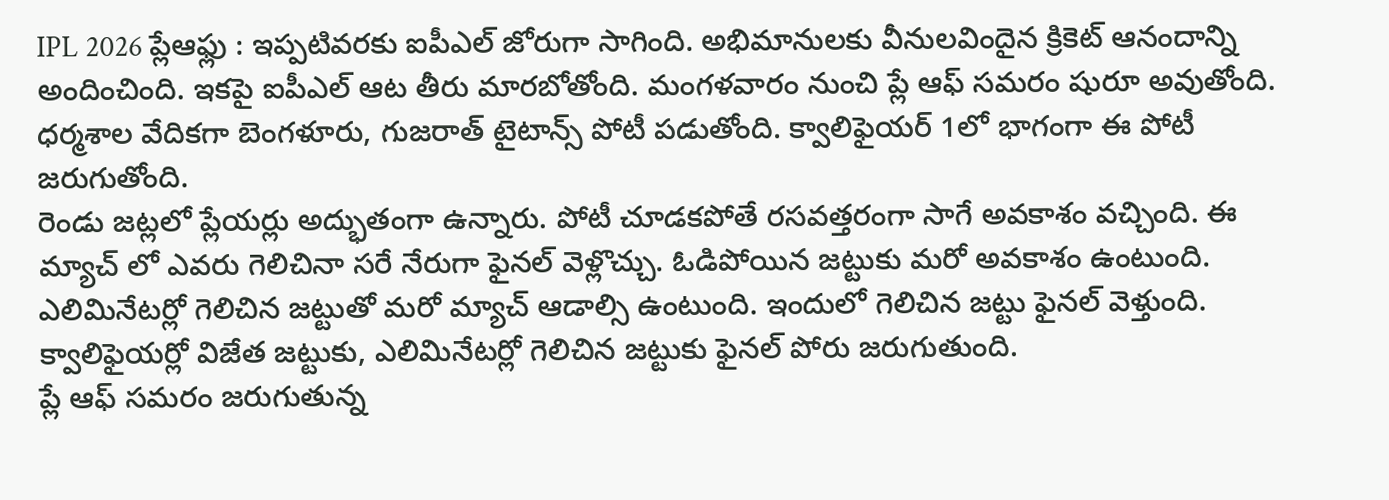IPL 2026 ప్లేఆఫ్లు : ఇప్పటివరకు ఐపీఎల్ జోరుగా సాగింది. అభిమానులకు వీనులవిందైన క్రికెట్ ఆనందాన్ని అందించింది. ఇకపై ఐపీఎల్ ఆట తీరు మారబోతోంది. మంగళవారం నుంచి ప్లే ఆఫ్ సమరం షురూ అవుతోంది. ధర్మశాల వేదికగా బెంగళూరు, గుజరాత్ టైటాన్స్ పోటీ పడుతోంది. క్వాలిఫైయర్ 1లో భాగంగా ఈ పోటీ జరుగుతోంది.
రెండు జట్లలో ప్లేయర్లు అద్భుతంగా ఉన్నారు. పోటీ చూడకపోతే రసవత్తరంగా సాగే అవకాశం వచ్చింది. ఈ మ్యాచ్ లో ఎవరు గెలిచినా సరే నేరుగా ఫైనల్ వెళ్లొచ్చు. ఓడిపోయిన జట్టుకు మరో అవకాశం ఉంటుంది. ఎలిమినేటర్లో గెలిచిన జట్టుతో మరో మ్యాచ్ ఆడాల్సి ఉంటుంది. ఇందులో గెలిచిన జట్టు ఫైనల్ వెళ్తుంది. క్వాలిఫైయర్లో విజేత జట్టుకు, ఎలిమినేటర్లో గెలిచిన జట్టుకు ఫైనల్ పోరు జరుగుతుంది.
ప్లే ఆఫ్ సమరం జరుగుతున్న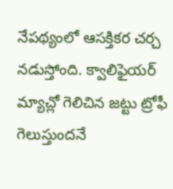నేపథ్యంలో ఆసక్తికర చర్చ నడుస్తోంది. క్వాలిఫైయర్ మ్యాచ్లో గెలిచిన జట్టు ట్రోఫీ గెలుస్తుందనే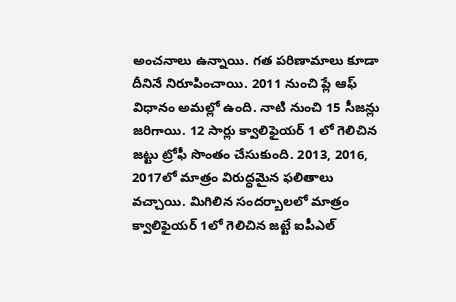అంచనాలు ఉన్నాయి. గత పరిణామాలు కూడా దీనినే నిరూపించాయి. 2011 నుంచి ప్లే ఆఫ్ విధానం అమల్లో ఉంది. నాటి నుంచి 15 సీజన్లు జరిగాయి. 12 సార్లు క్వాలిఫైయర్ 1 లో గెలిచిన జట్టు ట్రోఫీ సొంతం చేసుకుంది. 2013, 2016, 2017లో మాత్రం విరుద్ధమైన ఫలితాలు వచ్చాయి. మిగిలిన సందర్బాలలో మాత్రం క్వాలిఫైయర్ 1లో గెలిచిన జట్టే ఐపీఎల్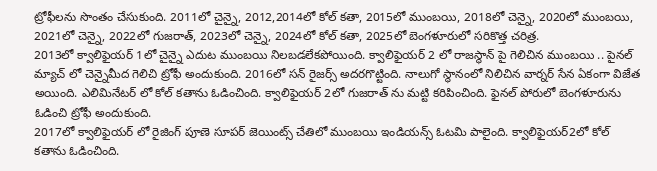ట్రోఫీలను సొంతం చేసుకుంది. 2011లో చైన్నై, 2012,2014లో కోల్ కతా, 2015లో ముంబయి, 2018లో చెన్నై, 2020లో ముంబయి, 2021లో చెన్నై, 2022లో గుజరాత్, 2023లో చెన్నై, 2024లో కోల్ కతా, 2025లో బెంగళూరులో సరికొత్త చరిత్ర.
2013లో క్వాలిఫైయర్ 1లో చైన్నై ఎదుట ముంబయి నిలబడలేకపోయింది. క్వాలిఫైయర్ 2 లో రాజస్థాన్ పై గెలిచిన ముంబయి .. పైనల్ మ్యాచ్ లో చెన్నైమీద గెలిచి ట్రోఫీ అందుకుంది. 2016లో సన్ రైజర్స్ అదరగొట్టింది. నాలుగో స్థానంలో నిలిచిన వార్నర్ సేన ఏకంగా విజేత అయింది. ఎలిమినేటర్ లో కోల్ కతాను ఓడించింది. క్వాలిఫైయర్ 2లో గుజరాత్ ను మట్టి కరిపించింది. ఫైనల్ పోరులో బెంగళూరును ఓడించి ట్రోఫీ అందుకుంది.
2017లో క్వాలిఫైయర్ లో రైజింగ్ పూణె సూపర్ జెయింట్స్ చేతిలో ముంబయి ఇండియన్స్ ఓటమి పాలైంది. క్వాలిఫైయర్2లో కోల్ కతాను ఓడించింది.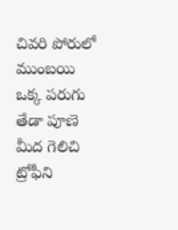చివరి పోరులో ముంబయి ఒక్క పరుగు తేడా పూణె మీద గెలిచి ట్రోఫీని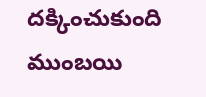దక్కించుకుంది ముంబయి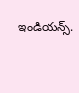ఇండియన్స్.